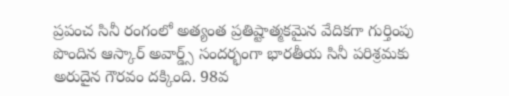ప్రపంచ సినీ రంగంలో అత్యంత ప్రతిష్టాత్మకమైన వేదికగా గుర్తింపు పొందిన ఆస్కార్ అవార్డ్స్ సందర్భంగా భారతీయ సినీ పరిశ్రమకు అరుదైన గౌరవం దక్కింది. 98వ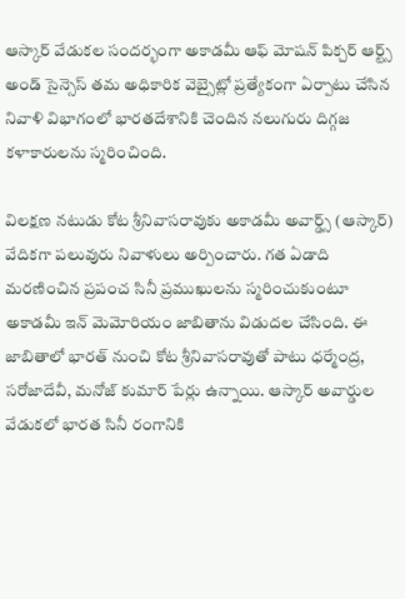ఆస్కార్ వేడుకల సందర్భంగా అకాడమీ ఆఫ్ మోషన్ పిక్చర్ ఆర్ట్స్ అండ్ సైన్సెస్ తమ అధికారిక వెబ్సైట్లో ప్రత్యేకంగా ఏర్పాటు చేసిన నివాళి విభాగంలో భారతదేశానికి చెందిన నలుగురు దిగ్గజ కళాకారులను స్మరించింది.

విలక్షణ నటుడు కోట శ్రీనివాసరావుకు అకాడమీ అవార్డ్స్ (ఆస్కార్) వేదికగా పలువురు నివాళులు అర్పించారు. గత ఏడాది మరణించిన ప్రపంచ సినీ ప్రముఖులను స్మరించుకుంటూ అకాడమీ ఇన్ మెమోరియం జాబితాను విడుదల చేసింది. ఈ జాబితాలో భారత్ నుంచి కోట శ్రీనివాసరావుతో పాటు ధర్మేంద్ర, సరోజాదేవీ, మనోజ్ కుమార్ పేర్లు ఉన్నాయి. ఆస్కార్ అవార్డుల వేడుకలో భారత సినీ రంగానికి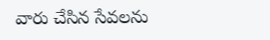వారు చేసిన సేవలను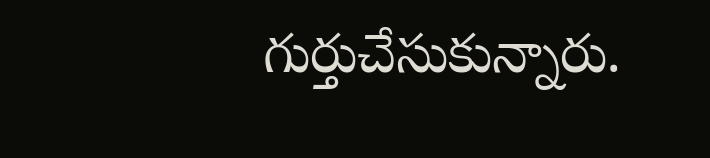గుర్తుచేసుకున్నారు.